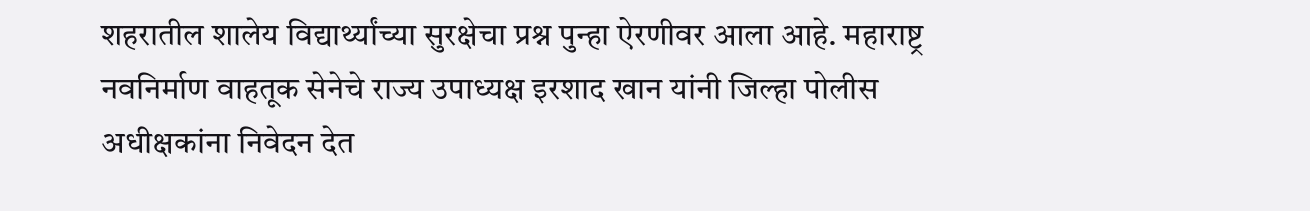शहरातील शालेय विद्यार्थ्यांच्या सुरक्षेचा प्रश्न पुन्हा ऐरणीवर आला आहे. महाराष्ट्र नवनिर्माण वाहतूक सेनेचे राज्य उपाध्यक्ष इरशाद खान यांनी जिल्हा पोलीस अधीक्षकांना निवेदन देत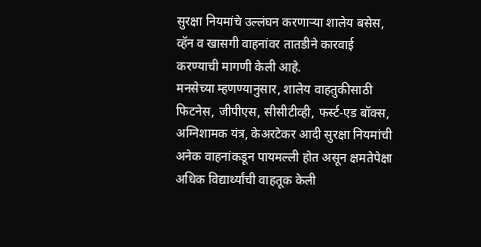सुरक्षा नियमांचे उल्लंघन करणाऱ्या शालेय बसेस, व्हॅन व खासगी वाहनांवर तातडीने कारवाई करण्याची मागणी केली आहे.
मनसेच्या म्हणण्यानुसार, शालेय वाहतुकीसाठी फिटनेस, जीपीएस, सीसीटीव्ही, फर्स्ट-एड बॉक्स, अग्निशामक यंत्र, केअरटेकर आदी सुरक्षा नियमांची अनेक वाहनांकडून पायमल्ली होत असून क्षमतेपेक्षा अधिक विद्यार्थ्यांची वाहतूक केली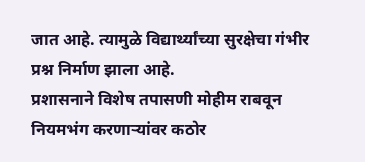जात आहे. त्यामुळे विद्यार्थ्यांच्या सुरक्षेचा गंभीर प्रश्न निर्माण झाला आहे.
प्रशासनाने विशेष तपासणी मोहीम राबवून नियमभंग करणाऱ्यांवर कठोर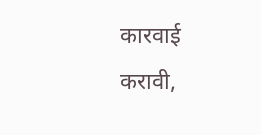कारवाई करावी,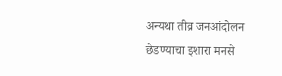अन्यथा तीव्र जनआंदोलन छेडण्याचा इशारा मनसे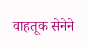वाहतूक सेनेने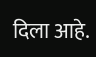दिला आहे.